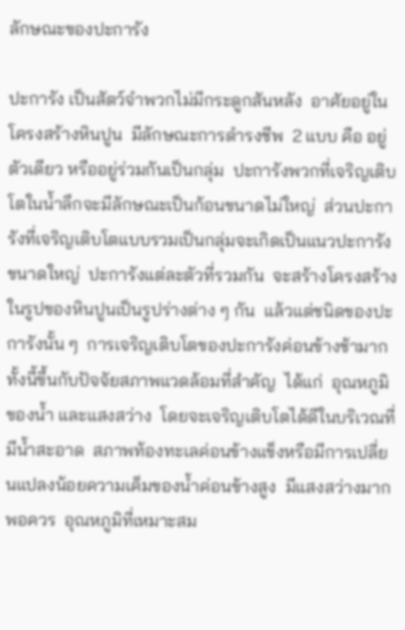ลักษณะของปะการัง

ปะการัง เป็นสัตว์จำพวกไม่มีกระดูกสันหลัง  อาศัยอยู่ในโครงสร้างหินปูน  มีลักษณะการดำรงชีพ  2 แบบ คือ อยู่ตัวเดียว หรืออยู่ร่วมกันเป็นกลุ่ม  ปะการังพวกที่เจริญเติบโตในน้ำลึกจะมีลักษณะเป็นก้อนขนาดไม่ใหญ่  ส่วนปะการังที่เจริญเติบโตแบบรวมเป็นกลุ่มจะเกิดเป็นแนวปะการังขนาดใหญ่  ปะการังแต่ละตัวที่รวมกัน  จะสร้างโครงสร้างในรูปของหินปูนเป็นรูปร่างต่าง ๆ กัน  แล้วแต่ชนิดของปะการังนั้น ๆ  การเจริญเติบโตของปะการังค่อนข้างช้ามาก  ทั้งนี้ขึ้นกับปัจจัยสภาพแวดล้อมที่สำคัญ  ได้แก่  อุณหภูมิของน้ำ และแสงสว่าง  โดยจะเจริญเติบโตได้ดีในบริเวณที่มีน้ำสะอาด  สภาพท้องทะเลค่อนข้างแข็งหรือมีการเปลี่ยนแปลงน้อยความเค็มของน้ำค่อนข้างสูง  มีแสงสว่างมากพอควร  อุณหภูมิที่เหมาะสม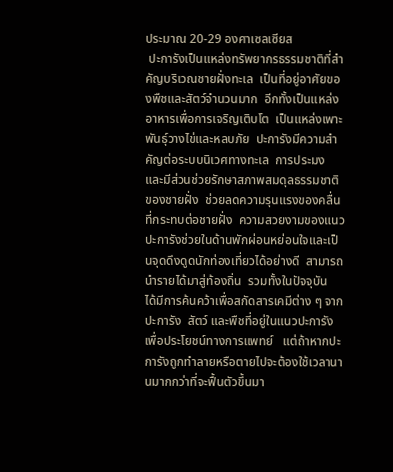ประมาณ 20-29 องศาเซลเซียส
 ปะการังเป็นแหล่งทรัพยากรธรรมชาติที่สำคัญบริเวณชายฝั่งทะเล  เป็นที่อยู่อาศัยของพืชและสัตว์จำนวนมาก  อีกทั้งเป็นแหล่งอาหารเพื่อการเจริญเติบโต  เป็นแหล่งเพาะพันธุ์วางไข่และหลบภัย  ปะการังมีความสำคัญต่อระบบนิเวศทางทะเล  การประมง และมีส่วนช่วยรักษาสภาพสมดุลธรรมชาติของชายฝั่ง  ช่วยลดความรุนแรงของคลื่นที่กระทบต่อชายฝั่ง  ความสวยงามของแนวปะการังช่วยในด้านพักผ่อนหย่อนใจและเป็นจุดดึงดูดนักท่องเที่ยวได้อย่างดี  สามารถนำรายได้มาสู่ท้องถิ่น  รวมทั้งในปัจจุบัน  ได้มีการค้นคว้าเพื่อสกัดสารเคมีต่าง ๆ จากปะการัง  สัตว์ และพืชที่อยู่ในแนวปะการัง  เพื่อประโยชน์ทางการแพทย์   แต่ถ้าหากปะการังถูกทำลายหรือตายไปจะต้องใช้เวลานานมากกว่าที่จะฟื้นตัวขึ้นมา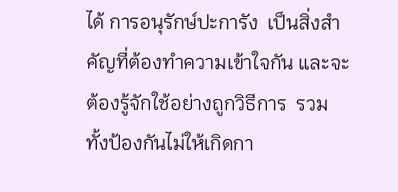ได้ การอนุรักษ์ปะการัง  เป็นสิ่งสำคัญที่ต้องทำความเข้าใจกัน และจะต้องรู้จักใช้อย่างถูกวิธีการ  รวมทั้งป้องกันไม่ให้เกิดกา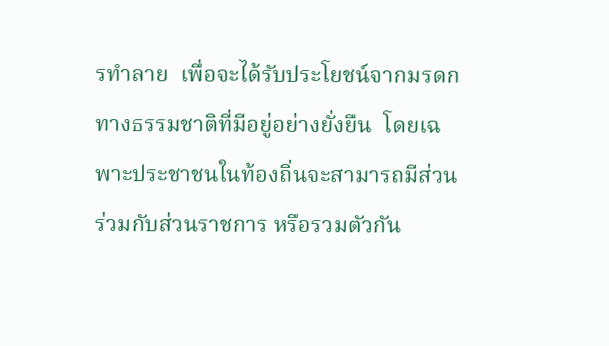รทำลาย  เพื่อจะได้รับประโยชน์จากมรดกทางธรรมชาติที่มีอยู่อย่างยั่งยืน  โดยเฉพาะประชาชนในท้องถิ่นจะสามารถมีส่วนร่วมกับส่วนราชการ หรือรวมตัวกัน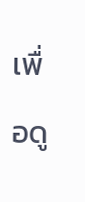เพื่อดู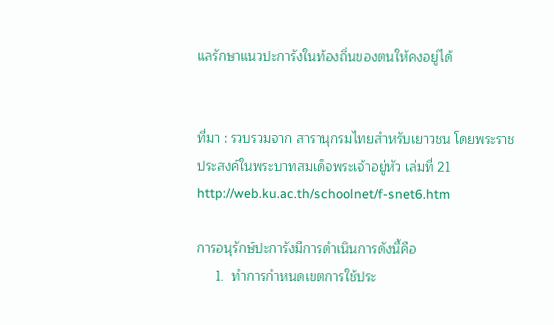แลรักษาแนวปะการังในท้องถิ่นของตนให้คงอยู่ได้


ที่มา : รวบรวมจาก สารานุกรมไทยสำหรับเยาวชน โดยพระราชประสงค์ในพระบาทสมเด็จพระเจ้าอยู่หัว เล่มที่ 21
http://web.ku.ac.th/schoolnet/f-snet6.htm

การอนุรักษ์ปะการังมีการดำเนินการดังนี้คือ
     1.  ทำการกำหนดเขตการใช้ประ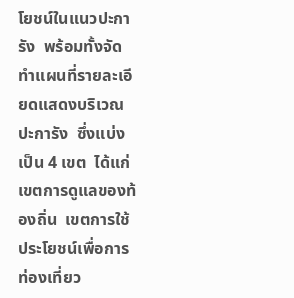โยชน์ในแนวปะการัง  พร้อมทั้งจัดทำแผนที่รายละเอียดแสดงบริเวณปะการัง  ซึ่งแบ่งเป็น 4 เขต  ได้แก่  เขตการดูแลของท้องถิ่น  เขตการใช้ประโยชน์เพื่อการท่องเที่ยว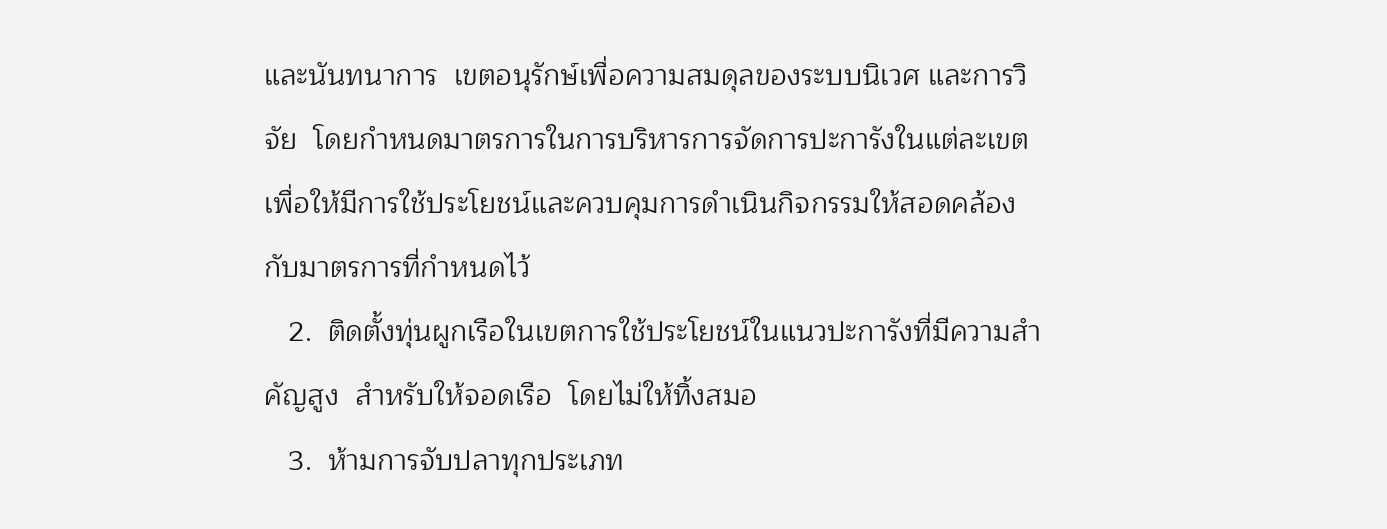และนันทนาการ  เขตอนุรักษ์เพื่อความสมดุลของระบบนิเวศ และการวิจัย  โดยกำหนดมาตรการในการบริหารการจัดการปะการังในแต่ละเขต  เพื่อให้มีการใช้ประโยชน์และควบคุมการดำเนินกิจกรรมให้สอดคล้องกับมาตรการที่กำหนดไว้
   2.  ติดตั้งทุ่นผูกเรือในเขตการใช้ประโยชน์ในแนวปะการังที่มีความสำคัญสูง  สำหรับให้จอดเรือ  โดยไม่ให้ทิ้งสมอ
   3.  ห้ามการจับปลาทุกประเภท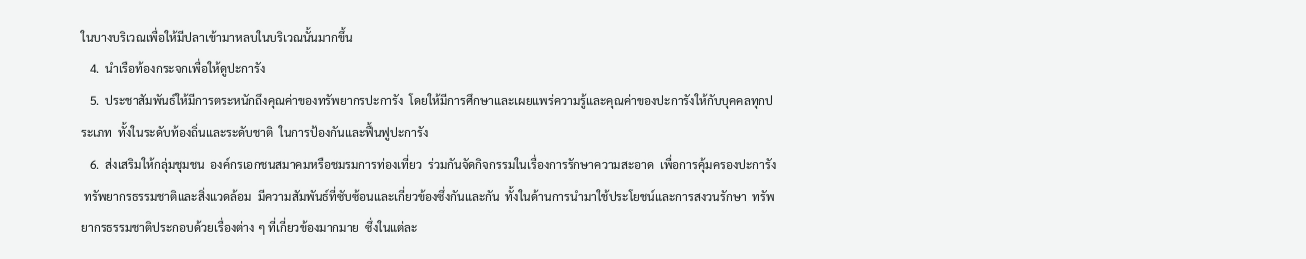ในบางบริเวณเพื่อให้มีปลาเข้ามาหลบในบริเวณนั้นมากขึ้น
   4.  นำเรือท้องกระจกเพื่อให้ดูปะการัง
   5.  ประชาสัมพันธ์ให้มีการตระหนักถึงคุณค่าของทรัพยากรปะการัง  โดยให้มีการศึกษาและเผยแพร่ความรู้และคุณค่าของปะการังให้กับบุคคลทุกประเภท  ทั้งในระดับท้องถิ่นและระดับชาติ  ในการป้องกันและฟื้นฟูปะการัง
   6.  ส่งเสริมให้กลุ่มชุมชน  องค์กรเอกชนสมาคมหรือชมรมการท่องเที่ยว  ร่วมกันจัดกิจกรรมในเรื่องการรักษาความสะอาด  เพื่อการคุ้มครองปะการัง
 ทรัพยากรธรรมชาติและสิ่งแวดล้อม  มีความสัมพันธ์ที่ซับซ้อนและเกี่ยวข้องซึ่งกันและกัน  ทั้งในด้านการนำมาใช้ประโยชน์และการสงวนรักษา  ทรัพยากรธรรมชาติประกอบด้วยเรื่องต่าง ๆ ที่เกี่ยวข้องมากมาย  ซึ่งในแต่ละ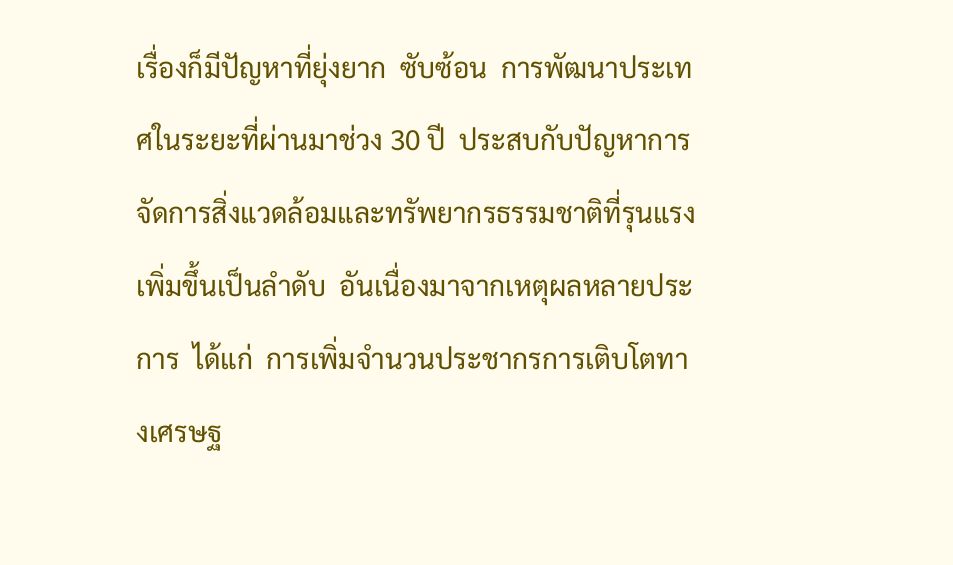เรื่องก็มีปัญหาที่ยุ่งยาก  ซับซ้อน  การพัฒนาประเทศในระยะที่ผ่านมาช่วง 30 ปี  ประสบกับปัญหาการจัดการสิ่งแวดล้อมและทรัพยากรธรรมชาติที่รุนแรงเพิ่มขึ้นเป็นลำดับ  อันเนื่องมาจากเหตุผลหลายประการ  ได้แก่  การเพิ่มจำนวนประชากรการเติบโตทางเศรษฐ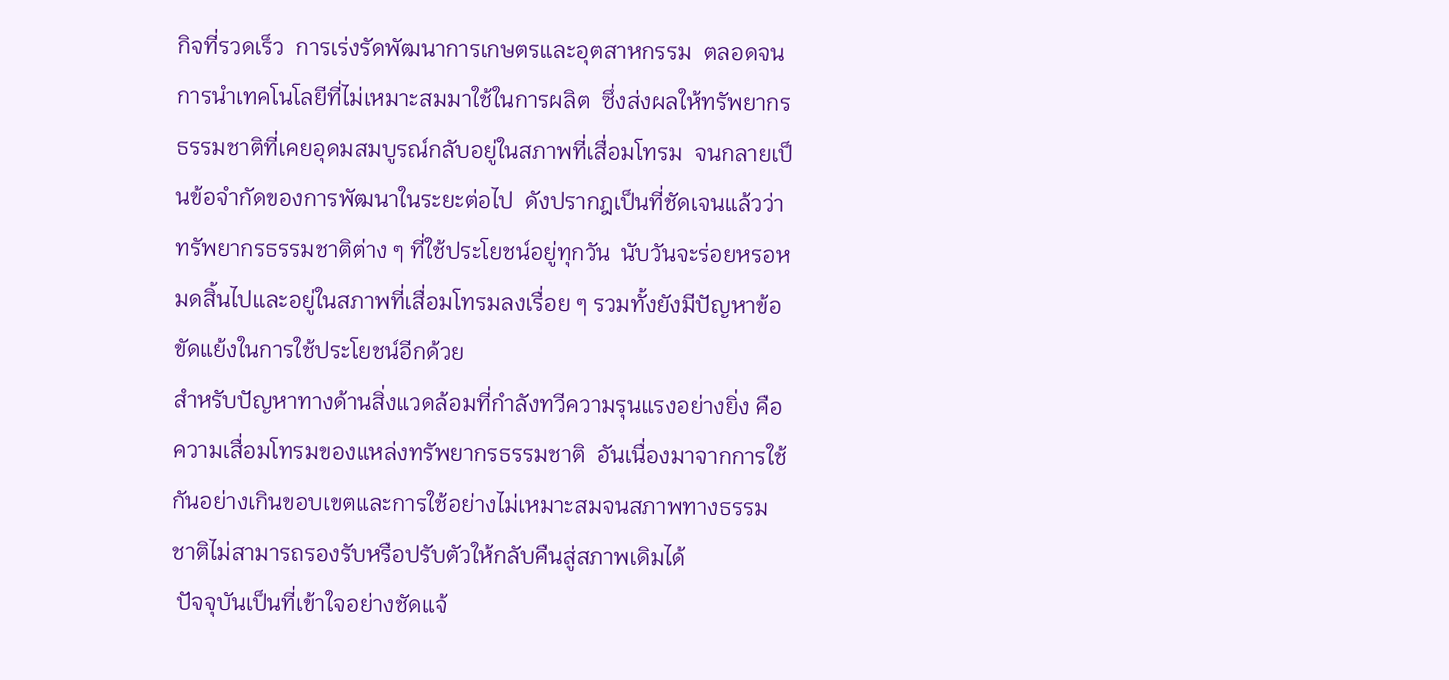กิจที่รวดเร็ว  การเร่งรัดพัฒนาการเกษตรและอุตสาหกรรม  ตลอดจนการนำเทคโนโลยีที่ไม่เหมาะสมมาใช้ในการผลิต  ซึ่งส่งผลให้ทรัพยากรธรรมชาติที่เคยอุดมสมบูรณ์กลับอยู่ในสภาพที่เสื่อมโทรม  จนกลายเป็นข้อจำกัดของการพัฒนาในระยะต่อไป  ดังปรากฎเป็นที่ชัดเจนแล้วว่า  ทรัพยากรธรรมชาติต่าง ๆ ที่ใช้ประโยชน์อยู่ทุกวัน  นับวันจะร่อยหรอหมดสิ้นไปและอยู่ในสภาพที่เสื่อมโทรมลงเรื่อย ๆ รวมทั้งยังมีปัญหาข้อขัดแย้งในการใช้ประโยชน์อีกด้วย
สำหรับปัญหาทางด้านสิ่งแวดล้อมที่กำลังทวีความรุนแรงอย่างยิ่ง คือ ความเสื่อมโทรมของแหล่งทรัพยากรธรรมชาติ  อันเนื่องมาจากการใช้กันอย่างเกินขอบเขตและการใช้อย่างไม่เหมาะสมจนสภาพทางธรรมชาติไม่สามารถรองรับหรือปรับตัวให้กลับคืนสู่สภาพเดิมได้
 ปัจจุบันเป็นที่เข้าใจอย่างชัดแจ้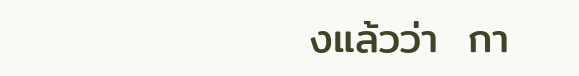งแล้วว่า  กา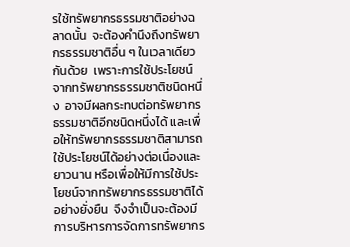รใช้ทรัพยากรธรรมชาติอย่างฉลาดนั้น  จะต้องคำนึงถึงทรัพยากรธรรมชาติอื่น ๆ ในเวลาเดียวกันด้วย  เพราะการใช้ประโยชน์จากทรัพยากรธรรมชาติชนิดหนึ่ง  อาจมีผลกระทบต่อทรัพยากรธรรมชาติอีกชนิดหนึ่งได้ และเพื่อให้ทรัพยากรธรรมชาติสามารถใช้ประโยชน์ได้อย่างต่อเนื่องและยาวนาน หรือเพื่อให้มีการใช้ประโยชน์จากทรัพยากรธรรมชาติได้อย่างยั่งยืน  จึงจำเป็นจะต้องมีการบริหารการจัดการทรัพยากร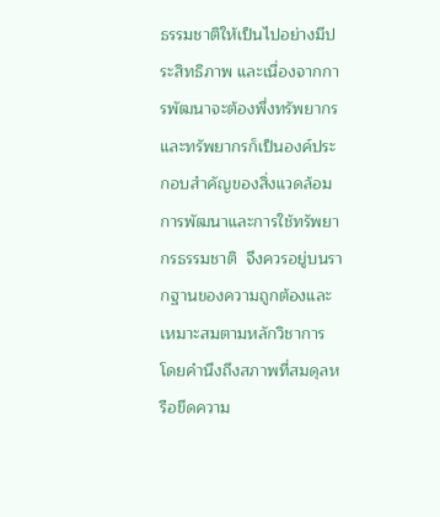ธรรมชาติให้เป็นไปอย่างมีประสิทธิภาพ และเนื่องจากการพัฒนาจะต้องพึ่งทรัพยากรและทรัพยากรก็เป็นองค์ประกอบสำคัญของสิ่งแวดล้อม  การพัฒนาและการใช้ทรัพยากรธรรมชาติ  จึงควรอยู่บนรากฐานของความถูกต้องและเหมาะสมตามหลักวิชาการ  โดยคำนึงถึงสภาพที่สมดุลหรือขีดความ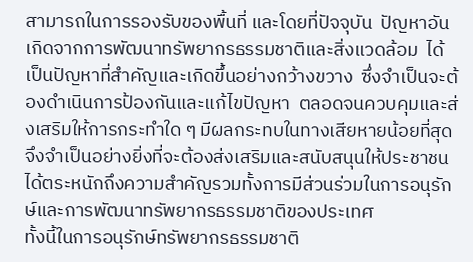สามารถในการรองรับของพื้นที่ และโดยที่ปัจจุบัน  ปัญหาอันเกิดจากการพัฒนาทรัพยากรธรรมชาติและสิ่งแวดล้อม  ได้เป็นปัญหาที่สำคัญและเกิดขึ้นอย่างกว้างขวาง  ซึ่งจำเป็นจะต้องดำเนินการป้องกันและแก้ไขปัญหา  ตลอดจนควบคุมและส่งเสริมให้การกระทำใด ๆ มีผลกระทบในทางเสียหายน้อยที่สุด  จึงจำเป็นอย่างยิ่งที่จะต้องส่งเสริมและสนับสนุนให้ประชาชนได้ตระหนักถึงความสำคัญรวมทั้งการมีส่วนร่วมในการอนุรักษ์และการพัฒนาทรัพยากรธรรมชาติของประเทศ
ทั้งนี้ในการอนุรักษ์ทรัพยากรธรรมชาติ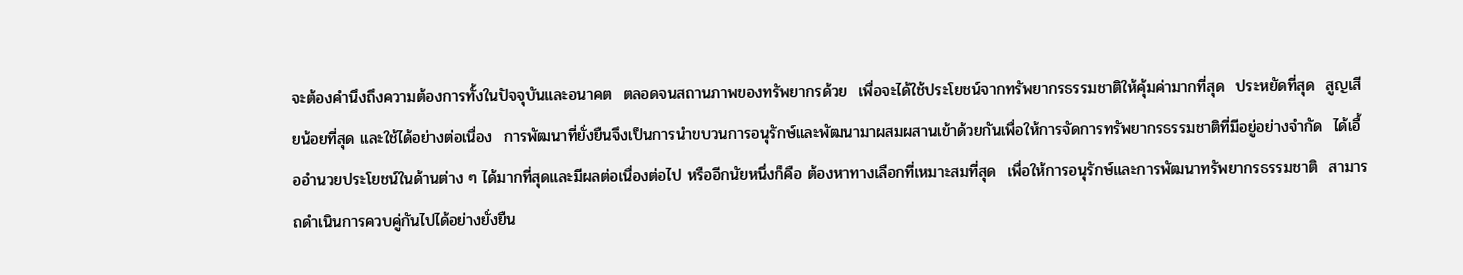จะต้องคำนึงถึงความต้องการทั้งในปัจจุบันและอนาคต  ตลอดจนสถานภาพของทรัพยากรด้วย  เพื่อจะได้ใช้ประโยชน์จากทรัพยากรธรรมชาติให้คุ้มค่ามากที่สุด  ประหยัดที่สุด  สูญเสียน้อยที่สุด และใช้ได้อย่างต่อเนื่อง  การพัฒนาที่ยั่งยืนจึงเป็นการนำขบวนการอนุรักษ์และพัฒนามาผสมผสานเข้าด้วยกันเพื่อให้การจัดการทรัพยากรธรรมชาติที่มีอยู่อย่างจำกัด  ได้เอื้ออำนวยประโยชน์ในด้านต่าง ๆ ได้มากที่สุดและมีผลต่อเนื่องต่อไป หรืออีกนัยหนึ่งก็คือ ต้องหาทางเลือกที่เหมาะสมที่สุด  เพื่อให้การอนุรักษ์และการพัฒนาทรัพยากรธรรมชาติ  สามารถดำเนินการควบคู่กันไปได้อย่างยั่งยืน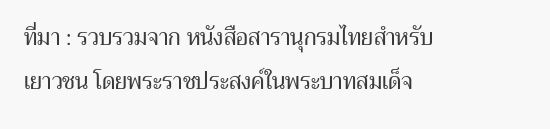ที่มา : รวบรวมจาก หนังสือสารานุกรมไทยสำหรับเยาวชน โดยพระราชประสงค์ในพระบาทสมเด็จ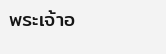พระเจ้าอ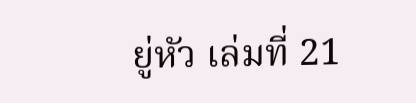ยู่หัว เล่มที่ 21